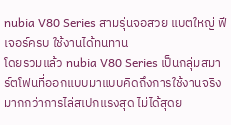nubia V80 Series สามรุ่นจอสวย แบตใหญ่ ฟีเจอร์ครบ ใช้งานได้ทนทาน
โดยรวมแล้ว nubia V80 Series เป็นกลุ่มสมาร์ตโฟนที่ออกแบบมาแบบคิดถึงการใช้งานจริงมากกว่าการไล่สเปกแรงสุด ไม่ได้สุดย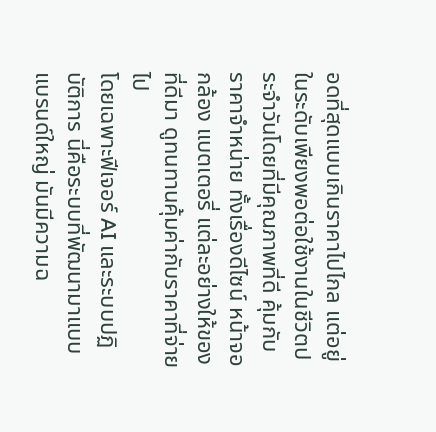อดที่สุดแบบเกินราคาไปไกล แต่อยู่ในระดับเพียงพอต่อใช้งานในชีวิตประจำวันโดยที่มีคุณภาพที่ดี คุ้มกับราคาจำหน่าย ทั้งเรื่องดีไซน์ หน้าจอ กล้อง แบตเตอรี่ แต่ละอย่างให้ของที่ดีมา ดูทนทานคุ้มค่ากับราคาที่จ่ายไป
โดยเฉพาะฟีเจอร์ AI และระบบปฏิบัติการ นี่คือระบบที่พัฒนามาแบบแบรนด์ใหญ่ มันมีความฉ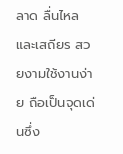ลาด ลื่นไหลและเสถียร สวยงามใช้งานง่าย ถือเป็นจุดเด่นซึ่ง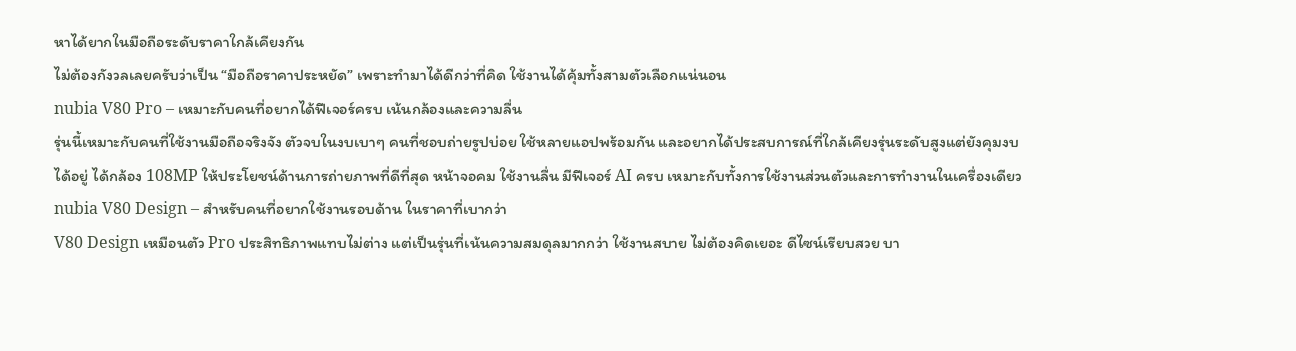หาได้ยากในมือถือระดับราคาใกล้เคียงกัน
ไม่ต้องกังวลเลยครับว่าเป็น “มือถือราคาประหยัด” เพราะทำมาได้ดีกว่าที่คิด ใช้งานได้คุ้มทั้งสามตัวเลือกแน่นอน
nubia V80 Pro – เหมาะกับคนที่อยากได้ฟีเจอร์ครบ เน้นกล้องและความลื่น
รุ่นนี้เหมาะกับคนที่ใช้งานมือถือจริงจัง ตัวจบในงบเบาๆ คนที่ชอบถ่ายรูปบ่อย ใช้หลายแอปพร้อมกัน และอยากได้ประสบการณ์ที่ใกล้เคียงรุ่นระดับสูงแต่ยังคุมงบได้อยู่ ได้กล้อง 108MP ให้ประโยชน์ด้านการถ่ายภาพที่ดีที่สุด หน้าจอคม ใช้งานลื่น มีฟีเจอร์ AI ครบ เหมาะกับทั้งการใช้งานส่วนตัวและการทำงานในเครื่องเดียว
nubia V80 Design – สำหรับคนที่อยากใช้งานรอบด้าน ในราคาที่เบากว่า
V80 Design เหมือนตัว Pro ประสิทธิภาพแทบไม่ต่าง แต่เป็นรุ่นที่เน้นความสมดุลมากกว่า ใช้งานสบาย ไม่ต้องคิดเยอะ ดีไซน์เรียบสวย บา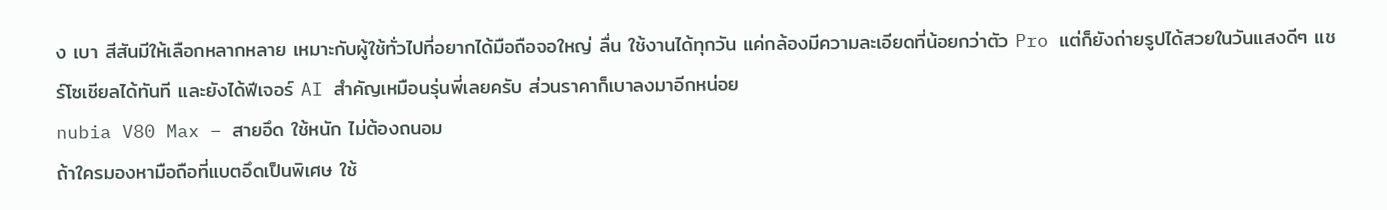ง เบา สีสันมีให้เลือกหลากหลาย เหมาะกับผู้ใช้ทั่วไปที่อยากได้มือถือจอใหญ่ ลื่น ใช้งานได้ทุกวัน แค่กล้องมีความละเอียดที่น้อยกว่าตัว Pro แต่ก็ยังถ่ายรูปได้สวยในวันแสงดีๆ แชร์โซเชียลได้ทันที และยังได้ฟีเจอร์ AI สำคัญเหมือนรุ่นพี่เลยครับ ส่วนราคาก็เบาลงมาอีกหน่อย
nubia V80 Max – สายอึด ใช้หนัก ไม่ต้องถนอม
ถ้าใครมองหามือถือที่แบตอึดเป็นพิเศษ ใช้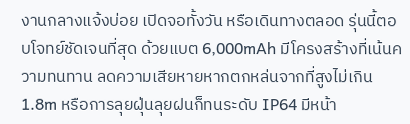งานกลางแจ้งบ่อย เปิดจอทั้งวัน หรือเดินทางตลอด รุ่นนี้ตอบโจทย์ชัดเจนที่สุด ด้วยแบต 6,000mAh มีโครงสร้างที่เน้นความทนทาน ลดความเสียหายหากตกหล่นจากที่สูงไม่เกิน 1.8m หรือการลุยฝุ่นลุยฝนก็ทนระดับ IP64 มีหน้า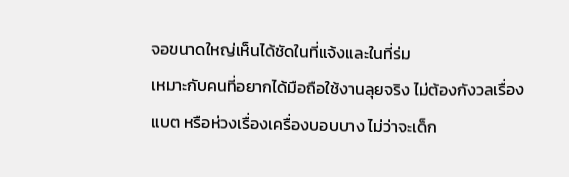จอขนาดใหญ่เห็นได้ชัดในที่แจ้งและในที่ร่ม
เหมาะกับคนที่อยากได้มือถือใช้งานลุยจริง ไม่ต้องกังวลเรื่องแบต หรือห่วงเรื่องเครื่องบอบบาง ไม่ว่าจะเด็ก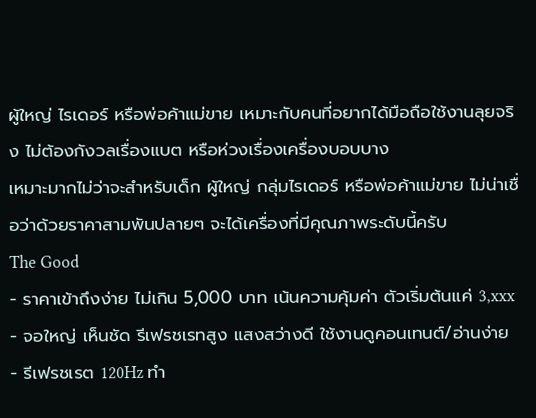ผู้ใหญ่ ไรเดอร์ หรือพ่อค้าแม่ขาย เหมาะกับคนที่อยากได้มือถือใช้งานลุยจริง ไม่ต้องกังวลเรื่องแบต หรือห่วงเรื่องเครื่องบอบบาง
เหมาะมากไม่ว่าจะสำหรับเด็ก ผู้ใหญ่ กลุ่มไรเดอร์ หรือพ่อค้าแม่ขาย ไม่น่าเชื่อว่าด้วยราคาสามพันปลายๆ จะได้เครื่องที่มีคุณภาพระดับนี้ครับ
The Good
- ราคาเข้าถึงง่าย ไม่เกิน 5,000 บาท เน้นความคุ้มค่า ตัวเริ่มต้นแค่ 3,xxx
- จอใหญ่ เห็นชัด รีเฟรชเรทสูง แสงสว่างดี ใช้งานดูคอนเทนต์/อ่านง่าย
- รีเฟรชเรต 120Hz ทำ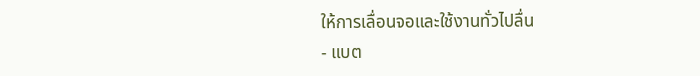ให้การเลื่อนจอและใช้งานทั่วไปลื่น
- แบต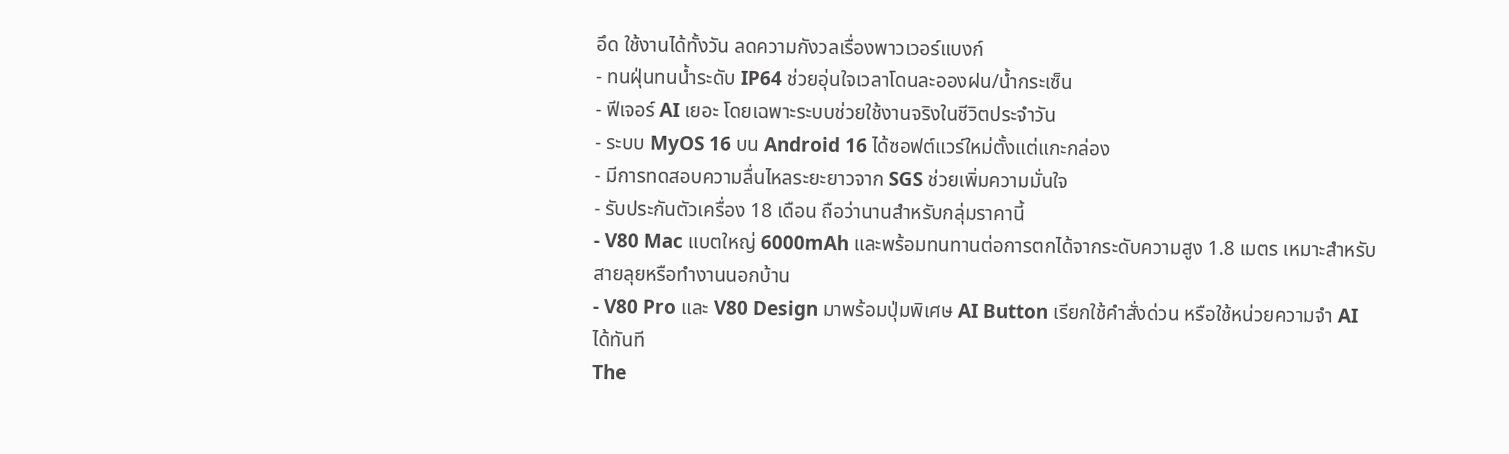อึด ใช้งานได้ทั้งวัน ลดความกังวลเรื่องพาวเวอร์แบงก์
- ทนฝุ่นทนน้ำระดับ IP64 ช่วยอุ่นใจเวลาโดนละอองฝน/น้ำกระเซ็น
- ฟีเจอร์ AI เยอะ โดยเฉพาะระบบช่วยใช้งานจริงในชีวิตประจำวัน
- ระบบ MyOS 16 บน Android 16 ได้ซอฟต์แวร์ใหม่ตั้งแต่แกะกล่อง
- มีการทดสอบความลื่นไหลระยะยาวจาก SGS ช่วยเพิ่มความมั่นใจ
- รับประกันตัวเครื่อง 18 เดือน ถือว่านานสำหรับกลุ่มราคานี้
- V80 Mac แบตใหญ่ 6000mAh และพร้อมทนทานต่อการตกได้จากระดับความสูง 1.8 เมตร เหมาะสำหรับสายลุยหรือทำงานนอกบ้าน
- V80 Pro และ V80 Design มาพร้อมปุ่มพิเศษ AI Button เรียกใช้คำสั่งด่วน หรือใช้หน่วยความจำ AI ได้ทันที
The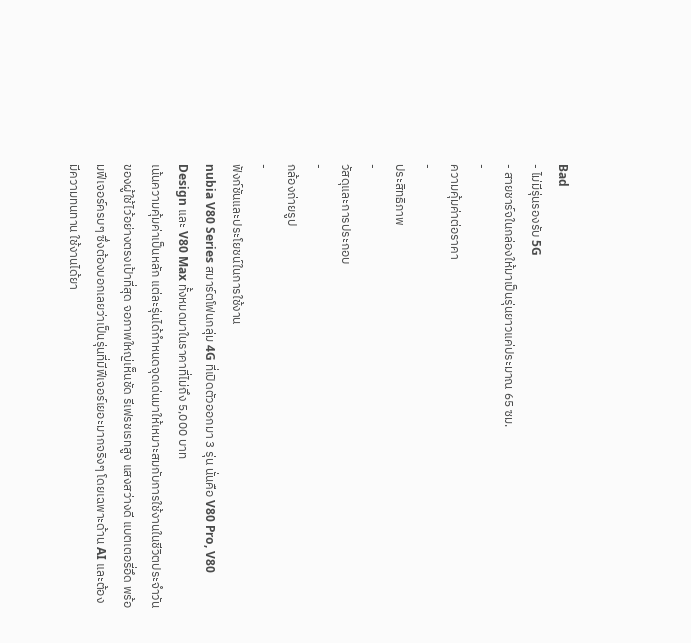Bad
- ไม่มีรุ่นรองรับ 5G
- สายชาร์จในกล่องให้มาเป็นรุ่นยาวแค่ประมาณ 65 ซม.
-
ความคุ้มค่าต่อราคา
-
ประสิทธิภาพ
-
วัสดุและการประกอบ
-
กล้องถ่ายรูป
-
ฟังก์ชันและประโยชน์ในการใช้งาน
nubia V80 Series สมาร์ตโฟนกลุ่ม 4G ที่เปิดตัวออกมา 3 รุ่น นั่นคือ V80 Pro, V80 Design และ V80 Max ทั้งหมดมาในราคาที่ไม่ถึง 5,000 บาท
เน้นความคุ้มค่าเป็นหลัก แต่ละรุ่นได้กำหนดจุดเด่นมาให้เหมาะสมกับการใช้งานในชีวิตประจำวันของผู้ใช้ไว้อย่างตรงเป้าที่สุด จอภาพใหญ่เห็นชัด รีเฟรชเรทสูง แสงสว่างดี แบตเตอรี่อึด พร้อมฟีเจอร์ครบๆ ซึ่งต้องบอกเลยว่าเป็นรุ่นที่มีฟีเจอร์เยอะมากจริงๆ โดยเฉพาะด้าน AI และต้องมีความทนทาน ใช้งานได้ยา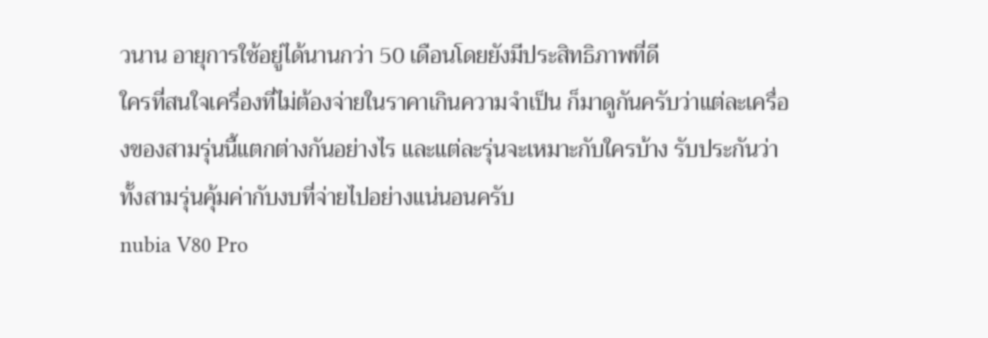วนาน อายุการใช้อยู่ได้นานกว่า 50 เดือนโดยยังมีประสิทธิภาพที่ดี
ใครที่สนใจเครื่องที่ไม่ต้องจ่ายในราคาเกินความจำเป็น ก็มาดูกันครับว่าแต่ละเครื่องของสามรุ่นนี้แตกต่างกันอย่างไร และแต่ละรุ่นจะเหมาะกับใครบ้าง รับประกันว่าทั้งสามรุ่นคุ้มค่ากับงบที่จ่ายไปอย่างแน่นอนครับ
nubia V80 Pro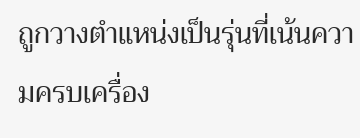ถูกวางตำแหน่งเป็นรุ่นที่เน้นความครบเครื่อง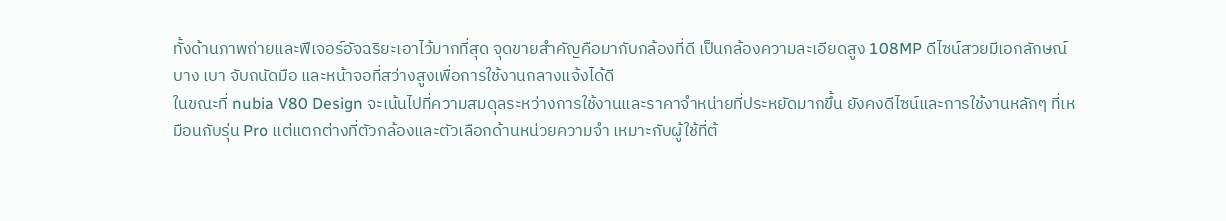ทั้งด้านภาพถ่ายและฟีเจอร์อัจฉริยะเอาไว้มากที่สุด จุดขายสำคัญคือมากับกล้องที่ดี เป็นกล้องความละเอียดสูง 108MP ดีไซน์สวยมีเอกลักษณ์ บาง เบา จับถนัดมือ และหน้าจอที่สว่างสูงเพื่อการใช้งานกลางแจ้งได้ดี
ในขณะที่ nubia V80 Design จะเน้นไปที่ความสมดุลระหว่างการใช้งานและราคาจำหน่ายที่ประหยัดมากขึ้น ยังคงดีไซน์และการใช้งานหลักๆ ที่เหมือนกับรุ่น Pro แต่แตกต่างที่ตัวกล้องและตัวเลือกด้านหน่วยความจำ เหมาะกับผู้ใช้ที่ต้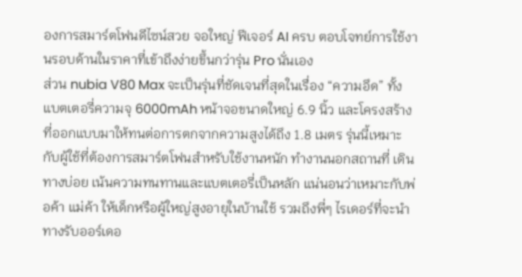องการสมาร์ตโฟนดีไซน์สวย จอใหญ่ ฟีเจอร์ AI ครบ ตอบโจทย์การใช้งานรอบด้านในราคาที่เข้าถึงง่ายขึ้นกว่ารุ่น Pro นั่นเอง
ส่วน nubia V80 Max จะเป็นรุ่นที่ชัดเจนที่สุดในเรื่อง “ความอึด” ทั้งแบตเตอรี่ความจุ 6000mAh หน้าจอขนาดใหญ่ 6.9 นิ้ว และโครงสร้างที่ออกแบบมาให้ทนต่อการตกจากความสูงได้ถึง 1.8 เมตร รุ่นนี้เหมาะกับผู้ใช้ที่ต้องการสมาร์ตโฟนสำหรับใช้งานหนัก ทำงานนอกสถานที่ เดินทางบ่อย เน้นความทนทานและแบตเตอรี่เป็นหลัก แน่นอนว่าเหมาะกับพ่อค้า แม่ค้า ให้เด็กหรือผู้ใหญ่สูงอายุในบ้านใช้ รวมถึงพี่ๆ ไรเดอร์ที่จะนำทางรับออร์เดอ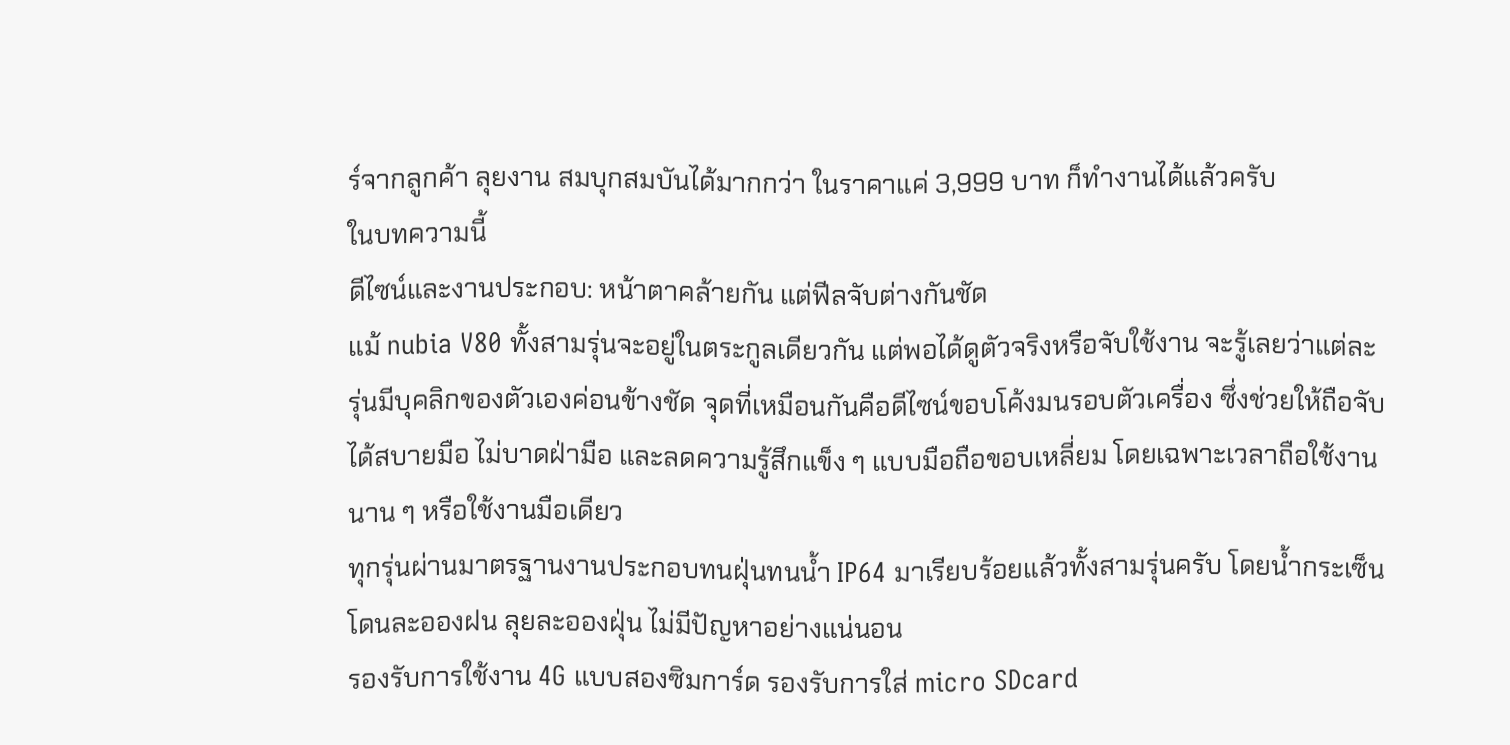ร์จากลูกค้า ลุยงาน สมบุกสมบันได้มากกว่า ในราคาแค่ 3,999 บาท ก็ทำงานได้แล้วครับ
ในบทความนี้
ดีไซน์และงานประกอบ: หน้าตาคล้ายกัน แต่ฟีลจับต่างกันชัด
แม้ nubia V80 ทั้งสามรุ่นจะอยู่ในตระกูลเดียวกัน แต่พอได้ดูตัวจริงหรือจับใช้งาน จะรู้เลยว่าแต่ละรุ่นมีบุคลิกของตัวเองค่อนข้างชัด จุดที่เหมือนกันคือดีไซน์ขอบโค้งมนรอบตัวเครื่อง ซึ่งช่วยให้ถือจับได้สบายมือ ไม่บาดฝ่ามือ และลดความรู้สึกแข็ง ๆ แบบมือถือขอบเหลี่ยม โดยเฉพาะเวลาถือใช้งานนาน ๆ หรือใช้งานมือเดียว
ทุกรุ่นผ่านมาตรฐานงานประกอบทนฝุ่นทนน้ำ IP64 มาเรียบร้อยแล้วทั้งสามรุ่นครับ โดยน้ำกระเซ็น โดนละอองฝน ลุยละอองฝุ่น ไม่มีปัญหาอย่างแน่นอน
รองรับการใช้งาน 4G แบบสองซิมการ์ด รองรับการใส่ micro SDcard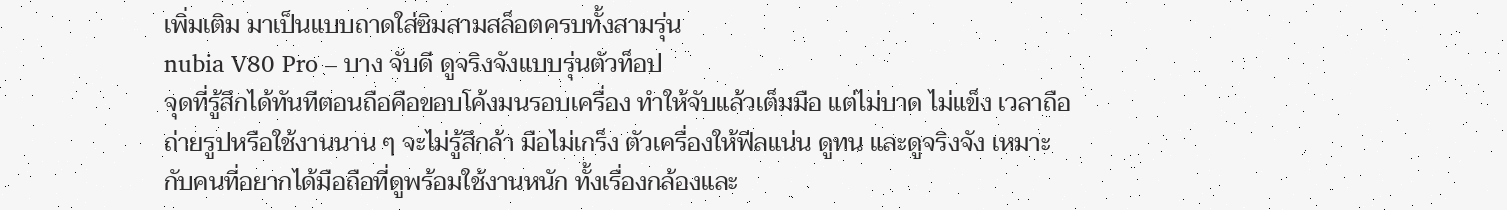เพิ่มเติม มาเป็นแบบถาดใส่ซิมสามสล็อตครบทั้งสามรุ่น
nubia V80 Pro – บาง จับดี ดูจริงจังแบบรุ่นตัวท็อป
จุดที่รู้สึกได้ทันทีตอนถือคือขอบโค้งมนรอบเครื่อง ทำให้จับแล้วเต็มมือ แต่ไม่บาด ไม่แข็ง เวลาถือถ่ายรูปหรือใช้งานนาน ๆ จะไม่รู้สึกล้า มือไม่เกร็ง ตัวเครื่องให้ฟีลแน่น ดูทน และดูจริงจัง เหมาะกับคนที่อยากได้มือถือที่ดูพร้อมใช้งานหนัก ทั้งเรื่องกล้องและ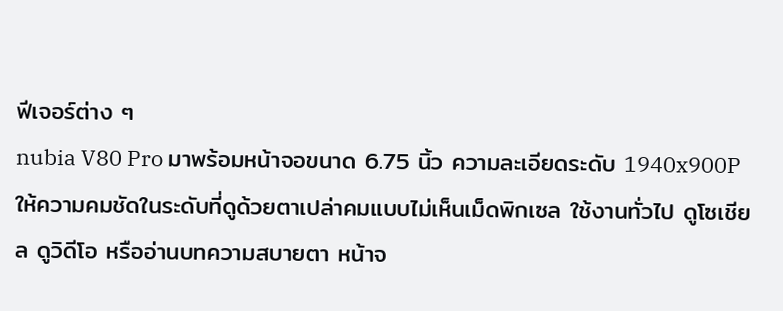ฟีเจอร์ต่าง ๆ
nubia V80 Pro มาพร้อมหน้าจอขนาด 6.75 นิ้ว ความละเอียดระดับ 1940x900P ให้ความคมชัดในระดับที่ดูด้วยตาเปล่าคมแบบไม่เห็นเม็ดพิกเซล ใช้งานทั่วไป ดูโซเชียล ดูวิดีโอ หรืออ่านบทความสบายตา หน้าจ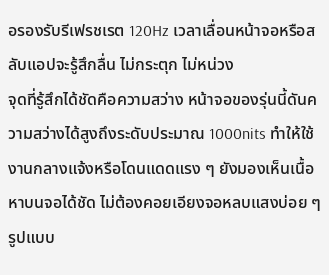อรองรับรีเฟรชเรต 120Hz เวลาเลื่อนหน้าจอหรือสลับแอปจะรู้สึกลื่น ไม่กระตุก ไม่หน่วง
จุดที่รู้สึกได้ชัดคือความสว่าง หน้าจอของรุ่นนี้ดันความสว่างได้สูงถึงระดับประมาณ 1000nits ทำให้ใช้งานกลางแจ้งหรือโดนแดดแรง ๆ ยังมองเห็นเนื้อหาบนจอได้ชัด ไม่ต้องคอยเอียงจอหลบแสงบ่อย ๆ รูปแบบ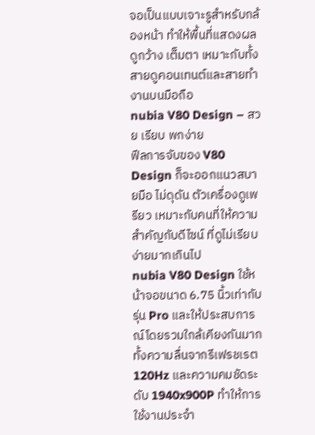จอเป็นแบบเจาะรูสำหรับกล้องหน้า ทำให้พื้นที่แสดงผลดูกว้าง เต็มตา เหมาะกับทั้งสายดูคอนเทนต์และสายทำงานบนมือถือ
nubia V80 Design – สวย เรียบ พกง่าย
ฟีลการจับของ V80 Design ก็จะออกแนวสบายมือ ไม่ดุดัน ตัวเครื่องดูเพรียว เหมาะกับคนที่ให้ความสำคัญกับดีไซน์ ที่ดูไม่เรียบง่ายมากเกินไป
nubia V80 Design ใช้หน้าจอขนาด 6.75 นิ้วเท่ากับรุ่น Pro และให้ประสบการณ์โดยรวมใกล้เคียงกันมาก ทั้งความลื่นจากรีเฟรชเรต 120Hz และความคมชัดระดับ 1940x900P ทำให้การใช้งานประจำ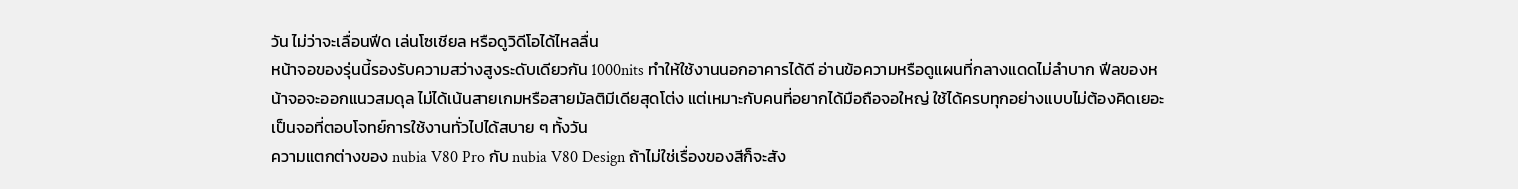วัน ไม่ว่าจะเลื่อนฟีด เล่นโซเชียล หรือดูวิดีโอได้ไหลลื่น
หน้าจอของรุ่นนี้รองรับความสว่างสูงระดับเดียวกัน 1000nits ทำให้ใช้งานนอกอาคารได้ดี อ่านข้อความหรือดูแผนที่กลางแดดไม่ลำบาก ฟีลของหน้าจอจะออกแนวสมดุล ไม่ได้เน้นสายเกมหรือสายมัลติมีเดียสุดโต่ง แต่เหมาะกับคนที่อยากได้มือถือจอใหญ่ ใช้ได้ครบทุกอย่างแบบไม่ต้องคิดเยอะ เป็นจอที่ตอบโจทย์การใช้งานทั่วไปได้สบาย ๆ ทั้งวัน
ความแตกต่างของ nubia V80 Pro กับ nubia V80 Design ถ้าไม่ใช่เรื่องของสีก็จะสัง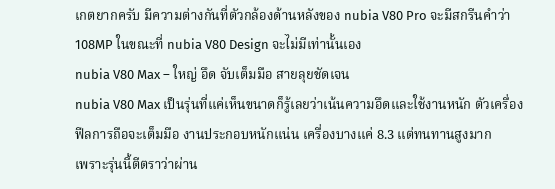เกตยากครับ มีความต่างกันที่ตัวกล้องด้านหลังของ nubia V80 Pro จะมีสกรีนคำว่า 108MP ในขณะที่ nubia V80 Design จะไม่มีเท่านั้นเอง
nubia V80 Max – ใหญ่ อึด จับเต็มมือ สายลุยชัดเจน
nubia V80 Max เป็นรุ่นที่แค่เห็นขนาดก็รู้เลยว่าเน้นความอึดและใช้งานหนัก ตัวเครื่องฟีลการถือจะเต็มมือ งานประกอบหนักแน่น เครื่องบางแค่ 8.3 แต่ทนทานสูงมาก
เพราะรุ่นนี้ตีตราว่าผ่าน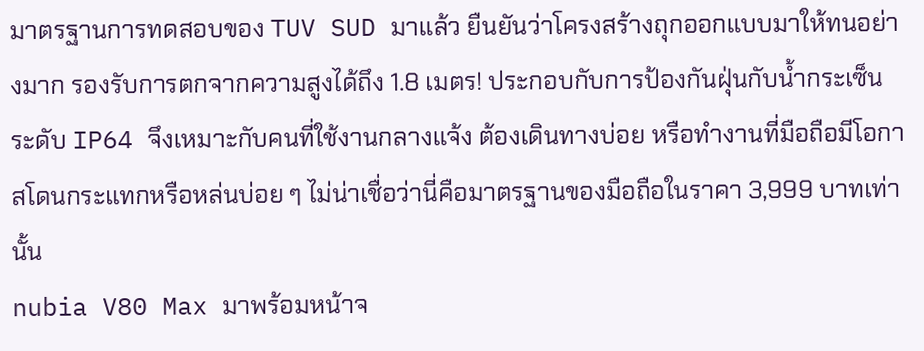มาตรฐานการทดสอบของ TUV SUD มาแล้ว ยืนยันว่าโครงสร้างถุกออกแบบมาให้ทนอย่างมาก รองรับการตกจากความสูงได้ถึง 1.8 เมตร! ประกอบกับการป้องกันฝุ่นกับน้ำกระเซ็นระดับ IP64 จึงเหมาะกับคนที่ใช้งานกลางแจ้ง ต้องเดินทางบ่อย หรือทำงานที่มือถือมีโอกาสโดนกระแทกหรือหล่นบ่อย ๆ ไม่น่าเชื่อว่านี่คือมาตรฐานของมือถือในราคา 3,999 บาทเท่านั้น
nubia V80 Max มาพร้อมหน้าจ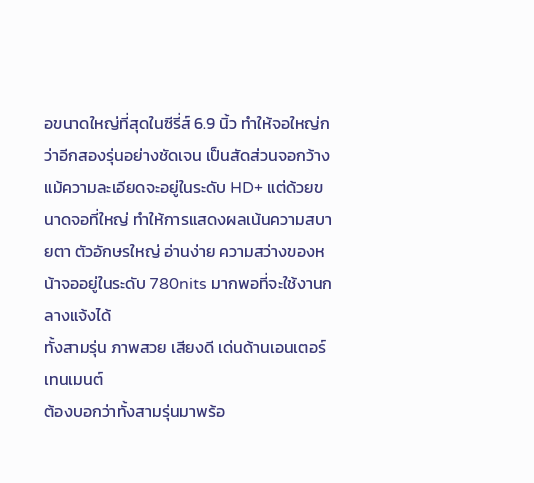อขนาดใหญ่ที่สุดในซีรี่ส์ 6.9 นิ้ว ทำให้จอใหญ่กว่าอีกสองรุ่นอย่างชัดเจน เป็นสัดส่วนจอกว้าง แม้ความละเอียดจะอยู่ในระดับ HD+ แต่ด้วยขนาดจอที่ใหญ่ ทำให้การแสดงผลเน้นความสบายตา ตัวอักษรใหญ่ อ่านง่าย ความสว่างของหน้าจออยู่ในระดับ 780nits มากพอที่จะใช้งานกลางแจ้งได้
ทั้งสามรุ่น ภาพสวย เสียงดี เด่นด้านเอนเตอร์เทนเมนต์
ต้องบอกว่าทั้งสามรุ่นมาพร้อ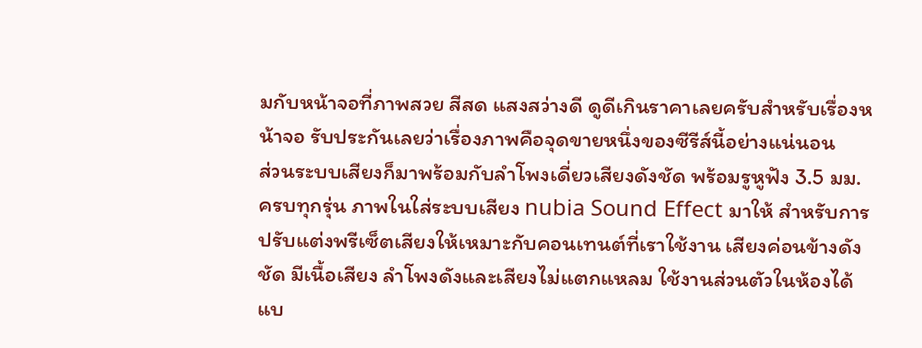มกับหน้าจอที่ภาพสวย สีสด แสงสว่างดี ดูดีเกินราคาเลยครับสำหรับเรื่องหน้าจอ รับประกันเลยว่าเรื่องภาพคือจุดขายหนึ่งของซีรีส์นี้อย่างแน่นอน
ส่วนระบบเสียงก็มาพร้อมกับลำโพงเดี่ยวเสียงดังชัด พร้อมรูหูฟัง 3.5 มม. ครบทุกรุ่น ภาพในใส่ระบบเสียง nubia Sound Effect มาให้ สำหรับการปรับแต่งพรีเซ็ตเสียงให้เหมาะกับคอนเทนต์ที่เราใช้งาน เสียงค่อนข้างดังชัด มีเนื้อเสียง ลำโพงดังและเสียงไม่แตกแหลม ใช้งานส่วนตัวในห้องได้แบ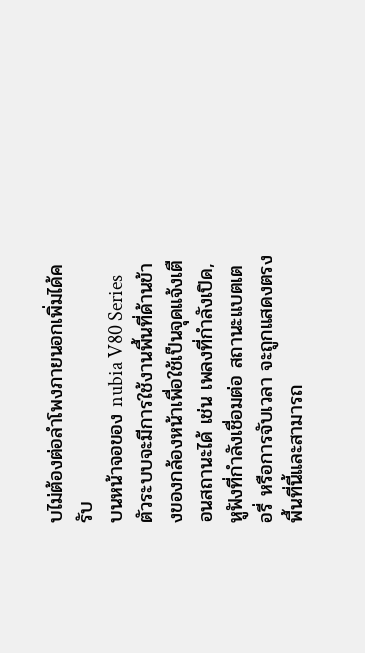บไม่ต้องต่อลำโพงภายนอกเพิ่มได้ครับ
บนหน้าจอของ nubia V80 Series ตัวระบบจะมีการใช้งานพื้นที่ด้านข้างของกล้องหน้าเพื่อใช้เป็นจุดแจ้งเตือนสถานะได้ เช่น เพลงที่กำลังเปิด, หูฟังที่กำลังเชื่อมต่อ สถานะแบตเตอรี่ หรือการจับเวลา จะถูกแสดงตรงพื้นที่นี้และสามารถ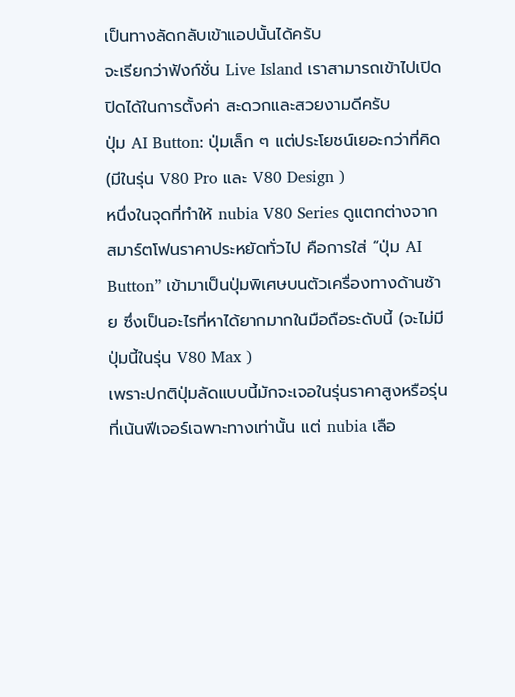เป็นทางลัดกลับเข้าแอปนั้นได้ครับ
จะเรียกว่าฟังก์ชั่น Live Island เราสามารถเข้าไปเปิดปิดได้ในการตั้งค่า สะดวกและสวยงามดีครับ
ปุ่ม AI Button: ปุ่มเล็ก ๆ แต่ประโยชน์เยอะกว่าที่คิด (มีในรุ่น V80 Pro และ V80 Design )
หนึ่งในจุดที่ทำให้ nubia V80 Series ดูแตกต่างจากสมาร์ตโฟนราคาประหยัดทั่วไป คือการใส่ “ปุ่ม AI Button” เข้ามาเป็นปุ่มพิเศษบนตัวเครื่องทางด้านซ้าย ซึ่งเป็นอะไรที่หาได้ยากมากในมือถือระดับนี้ (จะไม่มีปุ่มนี้ในรุ่น V80 Max )
เพราะปกติปุ่มลัดแบบนี้มักจะเจอในรุ่นราคาสูงหรือรุ่นที่เน้นฟีเจอร์เฉพาะทางเท่านั้น แต่ nubia เลือ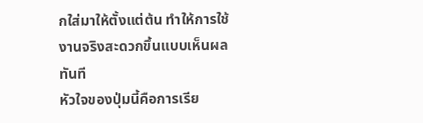กใส่มาให้ตั้งแต่ต้น ทำให้การใช้งานจริงสะดวกขึ้นแบบเห็นผลทันที
หัวใจของปุ่มนี้คือการเรีย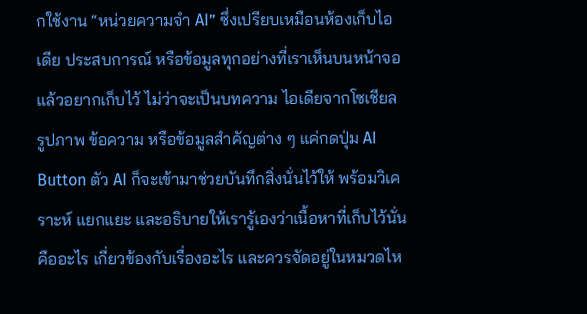กใช้งาน “หน่วยความจำ AI” ซึ่งเปรียบเหมือนห้องเก็บไอเดีย ประสบการณ์ หรือข้อมูลทุกอย่างที่เราเห็นบนหน้าจอแล้วอยากเก็บไว้ ไม่ว่าจะเป็นบทความ ไอเดียจากโซเชียล รูปภาพ ข้อความ หรือข้อมูลสำคัญต่าง ๆ แค่กดปุ่ม AI Button ตัว AI ก็จะเข้ามาช่วยบันทึกสิ่งนั่นไว้ให้ พร้อมวิเคราะห์ แยกแยะ และอธิบายให้เรารู้เองว่าเนื้อหาที่เก็บไว้นั่นคืออะไร เกี่ยวข้องกับเรื่องอะไร และควรจัดอยู่ในหมวดไห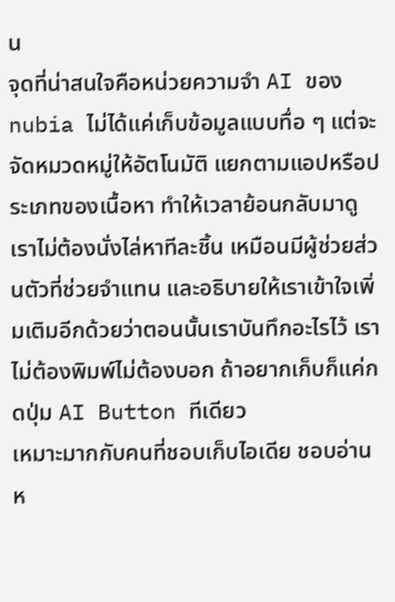น
จุดที่น่าสนใจคือหน่วยความจำ AI ของ nubia ไม่ได้แค่เก็บข้อมูลแบบทื่อ ๆ แต่จะจัดหมวดหมู่ให้อัตโนมัติ แยกตามแอปหรือประเภทของเนื้อหา ทำให้เวลาย้อนกลับมาดู เราไม่ต้องนั่งไล่หาทีละชิ้น เหมือนมีผู้ช่วยส่วนตัวที่ช่วยจำแทน และอธิบายให้เราเข้าใจเพิ่มเติมอีกด้วยว่าตอนนั้นเราบันทึกอะไรไว้ เราไม่ต้องพิมพ์ไม่ต้องบอก ถ้าอยากเก็บก็แค่กดปุ่ม AI Button ทีเดียว
เหมาะมากกับคนที่ชอบเก็บไอเดีย ชอบอ่าน ห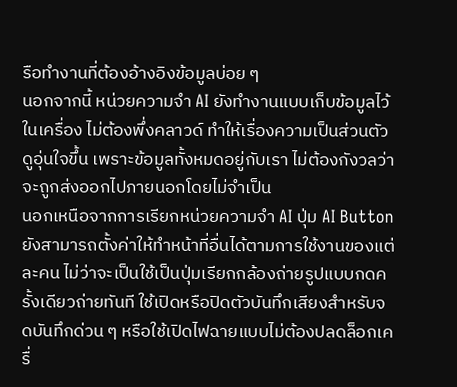รือทำงานที่ต้องอ้างอิงข้อมูลบ่อย ๆ
นอกจากนี้ หน่วยความจำ AI ยังทำงานแบบเก็บข้อมูลไว้ในเครื่อง ไม่ต้องพึ่งคลาวด์ ทำให้เรื่องความเป็นส่วนตัวดูอุ่นใจขึ้น เพราะข้อมูลทั้งหมดอยู่กับเรา ไม่ต้องกังวลว่าจะถูกส่งออกไปภายนอกโดยไม่จำเป็น
นอกเหนือจากการเรียกหน่วยความจำ AI ปุ่ม AI Button ยังสามารถตั้งค่าให้ทำหน้าที่อื่นได้ตามการใช้งานของแต่ละคน ไม่ว่าจะเป็นใช้เป็นปุ่มเรียกกล้องถ่ายรูปแบบกดครั้งเดียวถ่ายทันที ใช้เปิดหรือปิดตัวบันทึกเสียงสำหรับจดบันทึกด่วน ๆ หรือใช้เปิดไฟฉายแบบไม่ต้องปลดล็อกเครื่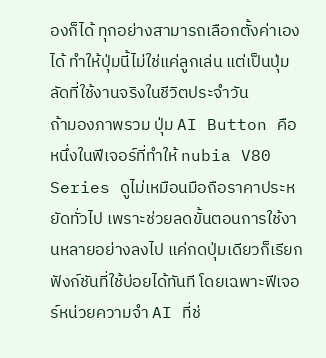องก็ได้ ทุกอย่างสามารถเลือกตั้งค่าเองได้ ทำให้ปุ่มนี้ไม่ใช่แค่ลูกเล่น แต่เป็นปุ่มลัดที่ใช้งานจริงในชีวิตประจำวัน
ถ้ามองภาพรวม ปุ่ม AI Button คือหนึ่งในฟีเจอร์ที่ทำให้ nubia V80 Series ดูไม่เหมือนมือถือราคาประหยัดทั่วไป เพราะช่วยลดขั้นตอนการใช้งานหลายอย่างลงไป แค่กดปุ่มเดียวก็เรียกฟังก์ชันที่ใช้บ่อยได้ทันที โดยเฉพาะฟีเจอร์หน่วยความจำ AI ที่ช่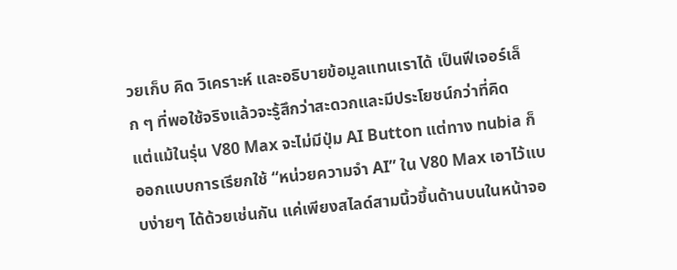วยเก็บ คิด วิเคราะห์ และอธิบายข้อมูลแทนเราได้ เป็นฟีเจอร์เล็ก ๆ ที่พอใช้จริงแล้วจะรู้สึกว่าสะดวกและมีประโยชน์กว่าที่คิด
แต่แม้ในรุ่น V80 Max จะไม่มีปุ่ม AI Button แต่ทาง nubia ก็ออกแบบการเรียกใช้ “หน่วยความจำ AI” ใน V80 Max เอาไว้แบบง่ายๆ ได้ด้วยเช่นกัน แค่เพียงสไลด์สามนิ้วขึ้นด้านบนในหน้าจอ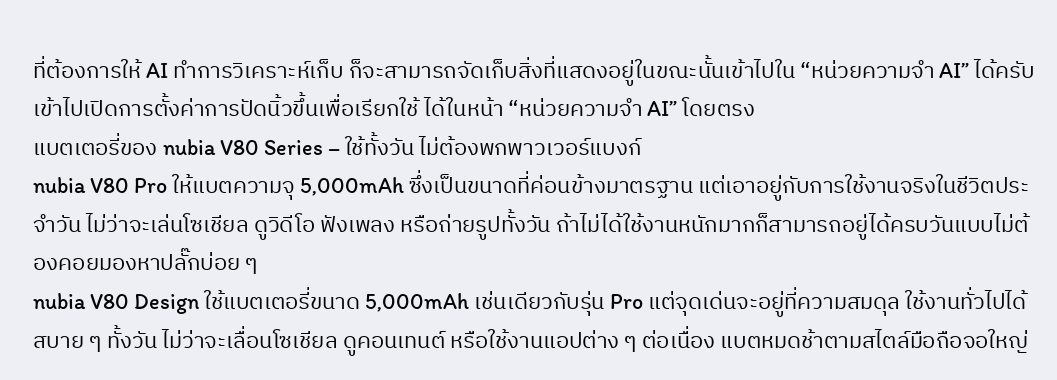ที่ต้องการให้ AI ทำการวิเคราะห์เก็บ ก็จะสามารถจัดเก็บสิ่งที่แสดงอยู่ในขณะนั้นเข้าไปใน “หน่วยความจำ AI” ได้ครับ
เข้าไปเปิดการตั้งค่าการปัดนิ้วขึ้นเพื่อเรียกใช้ ได้ในหน้า “หน่วยความจำ AI” โดยตรง
แบตเตอรี่ของ nubia V80 Series – ใช้ทั้งวัน ไม่ต้องพกพาวเวอร์แบงก์
nubia V80 Pro ให้แบตความจุ 5,000mAh ซึ่งเป็นขนาดที่ค่อนข้างมาตรฐาน แต่เอาอยู่กับการใช้งานจริงในชีวิตประจำวัน ไม่ว่าจะเล่นโซเชียล ดูวิดีโอ ฟังเพลง หรือถ่ายรูปทั้งวัน ถ้าไม่ได้ใช้งานหนักมากก็สามารถอยู่ได้ครบวันแบบไม่ต้องคอยมองหาปลั๊กบ่อย ๆ
nubia V80 Design ใช้แบตเตอรี่ขนาด 5,000mAh เช่นเดียวกับรุ่น Pro แต่จุดเด่นจะอยู่ที่ความสมดุล ใช้งานทั่วไปได้สบาย ๆ ทั้งวัน ไม่ว่าจะเลื่อนโซเชียล ดูคอนเทนต์ หรือใช้งานแอปต่าง ๆ ต่อเนื่อง แบตหมดช้าตามสไตล์มือถือจอใหญ่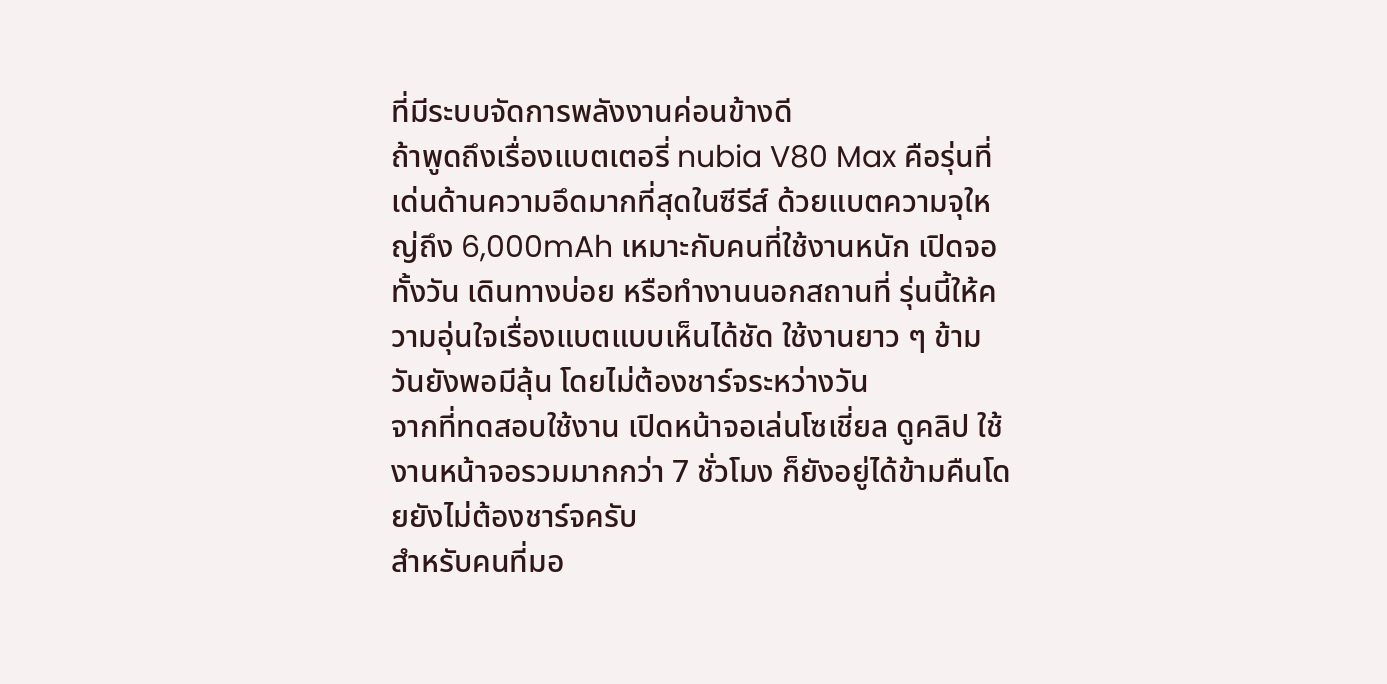ที่มีระบบจัดการพลังงานค่อนข้างดี
ถ้าพูดถึงเรื่องแบตเตอรี่ nubia V80 Max คือรุ่นที่เด่นด้านความอึดมากที่สุดในซีรีส์ ด้วยแบตความจุใหญ่ถึง 6,000mAh เหมาะกับคนที่ใช้งานหนัก เปิดจอทั้งวัน เดินทางบ่อย หรือทำงานนอกสถานที่ รุ่นนี้ให้ความอุ่นใจเรื่องแบตแบบเห็นได้ชัด ใช้งานยาว ๆ ข้ามวันยังพอมีลุ้น โดยไม่ต้องชาร์จระหว่างวัน
จากที่ทดสอบใช้งาน เปิดหน้าจอเล่นโซเชี่ยล ดูคลิป ใช้งานหน้าจอรวมมากกว่า 7 ชั่วโมง ก็ยังอยู่ได้ข้ามคืนโดยยังไม่ต้องชาร์จครับ
สำหรับคนที่มอ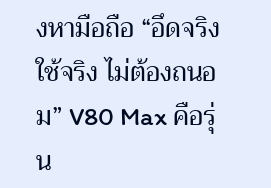งหามือถือ “อึดจริง ใช้จริง ไม่ต้องถนอม” V80 Max คือรุ่น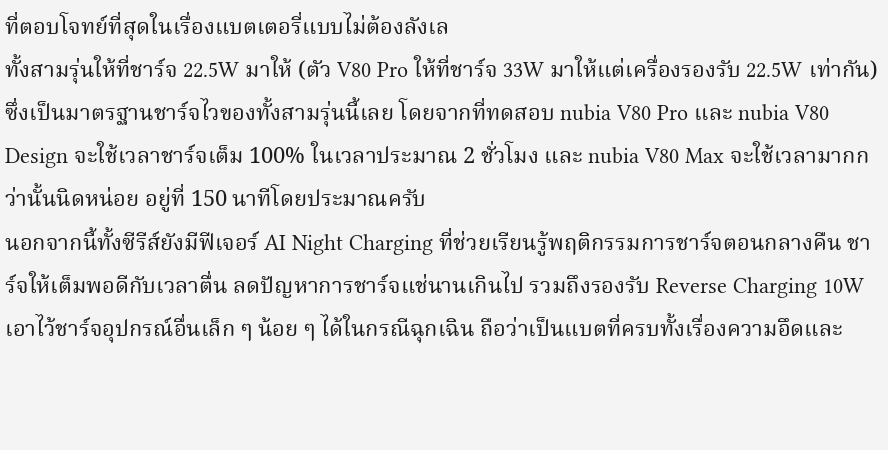ที่ตอบโจทย์ที่สุดในเรื่องแบตเตอรี่แบบไม่ต้องลังเล
ทั้งสามรุ่นให้ที่ชาร์จ 22.5W มาให้ (ตัว V80 Pro ให้ที่ชาร์จ 33W มาให้แต่เครื่องรองรับ 22.5W เท่ากัน) ซึ่งเป็นมาตรฐานชาร์จไวของทั้งสามรุ่นนี้เลย โดยจากที่ทดสอบ nubia V80 Pro และ nubia V80 Design จะใช้เวลาชาร์จเต็ม 100% ในเวลาประมาณ 2 ชั่วโมง และ nubia V80 Max จะใช้เวลามากกว่านั้นนิดหน่อย อยู่ที่ 150 นาทีโดยประมาณครับ
นอกจากนี้ทั้งซีรีส์ยังมีฟีเจอร์ AI Night Charging ที่ช่วยเรียนรู้พฤติกรรมการชาร์จตอนกลางคืน ชาร์จให้เต็มพอดีกับเวลาตื่น ลดปัญหาการชาร์จแช่นานเกินไป รวมถึงรองรับ Reverse Charging 10W เอาไว้ชาร์จอุปกรณ์อื่นเล็ก ๆ น้อย ๆ ได้ในกรณีฉุกเฉิน ถือว่าเป็นแบตที่ครบทั้งเรื่องความอึดและ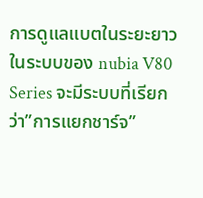การดูแลแบตในระยะยาว
ในระบบของ nubia V80 Series จะมีระบบที่เรียกว่า”การแยกชาร์จ”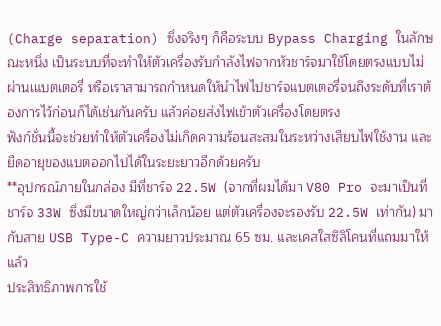(Charge separation) ซึ่งจริงๆ ก็คือระบบ Bypass Charging ในลักษณะหนึ่ง เป็นระบบที่จะทำให้ตัวเครื่องรับกำลังไฟจากหัวชาร์จมาใช้โดยตรงแบบไม่ผ่านเแบตเตอรี่ หรือเราสามารถกำหนดให้นำไฟไปชาร์จแบตเตอรี่จนถึงระดับที่เราต้องการไว้ก่อนก็ได้เช่นกันครับ แล้วค่อยส่งไฟเข้าตัวเครื่องโดยตรง
ฟังก์ชั่นนี้จะช่วยทำให้ตัวเครื่องไม่เกิดความร้อนสะสมในระหว่างเสียบไฟใช้งาน และยืดอายุของแบตออกไปได้ในระยะยาวอีกด้วยครับ
**อุปกรณ์ภายในกล่อง มีที่ชาร์จ 22.5W (จากที่ผมได้มา V80 Pro จะมาเป็นที่ชาร์จ 33W ซึ่งมีขนาดใหญ่กว่าเล็กน้อย แต่ตัวเครื่องจะรองรับ 22.5W เท่ากัน) มากับสาย USB Type-C ความยาวประมาณ 65 ซม. และเคสใสซิลิโคนที่แถมมาให้แล้ว
ประสิทธิภาพการใช้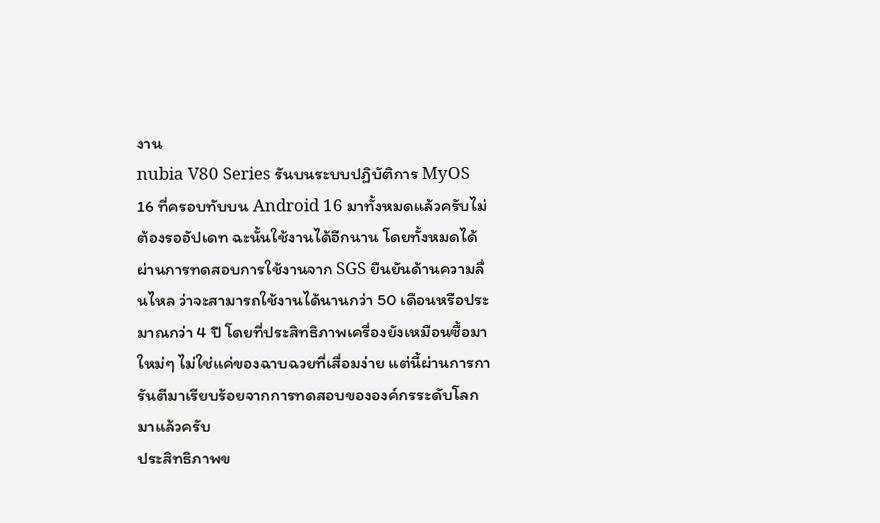งาน
nubia V80 Series รันบนระบบปฏิบัติการ MyOS 16 ที่ครอบทับบน Android 16 มาทั้งหมดแล้วครับไม่ต้องรออัปเดท ฉะนั้นใช้งานได้อีกนาน โดยทั้งหมดได้ผ่านการทดสอบการใช้งานจาก SGS ยืนยันด้านความลื่นไหล ว่าจะสามารถใช้งานได้นานกว่า 50 เดือนหรือประมาณกว่า 4 ปี โดยที่ประสิทธิภาพเครื่องยังเหมือนซื้อมาใหม่ๆ ไม่ใช่แค่ของฉาบฉวยที่เสื่อมง่าย แต่นี้ผ่านการการันตีมาเรียบร้อยจากการทดสอบขององค์กรระดับโลกมาแล้วครับ
ประสิทธิภาพข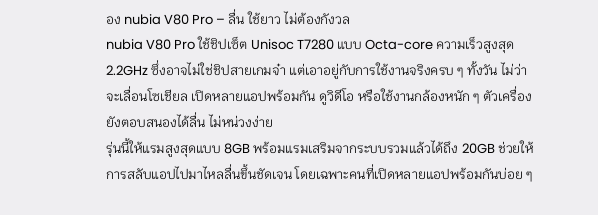อง nubia V80 Pro – ลื่น ใช้ยาว ไม่ต้องกังวล
nubia V80 Pro ใช้ชิปเซ็ต Unisoc T7280 แบบ Octa-core ความเร็วสูงสุด 2.2GHz ซึ่งอาจไม่ใช่ชิปสายเกมจ๋า แต่เอาอยู่กับการใช้งานจริงครบ ๆ ทั้งวัน ไม่ว่าจะเลื่อนโซเชียล เปิดหลายแอปพร้อมกัน ดูวิดีโอ หรือใช้งานกล้องหนัก ๆ ตัวเครื่องยังตอบสนองได้ลื่น ไม่หน่วงง่าย
รุ่นนี้ให้แรมสูงสุดแบบ 8GB พร้อมแรมเสริมจากระบบรวมแล้วได้ถึง 20GB ช่วยให้การสลับแอปไปมาไหลลื่นขึ้นชัดเจน โดยเฉพาะคนที่เปิดหลายแอปพร้อมกันบ่อย ๆ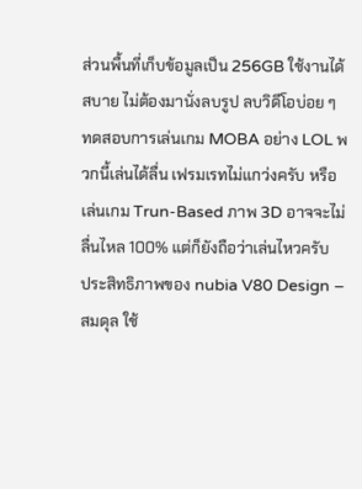ส่วนพื้นที่เก็บข้อมูลเป็น 256GB ใช้งานได้สบาย ไม่ต้องมานั่งลบรูป ลบวิดีโอบ่อย ๆ
ทดสอบการเล่นเกม MOBA อย่าง LOL พวกนี้เล่นได้ลื่น เฟรมเรทไม่แกว่งครับ หรือเล่นเกม Trun-Based ภาพ 3D อาจจะไม่ลื่นไหล 100% แต่ก็ยังถือว่าเล่นไหวครับ
ประสิทธิภาพของ nubia V80 Design – สมดุล ใช้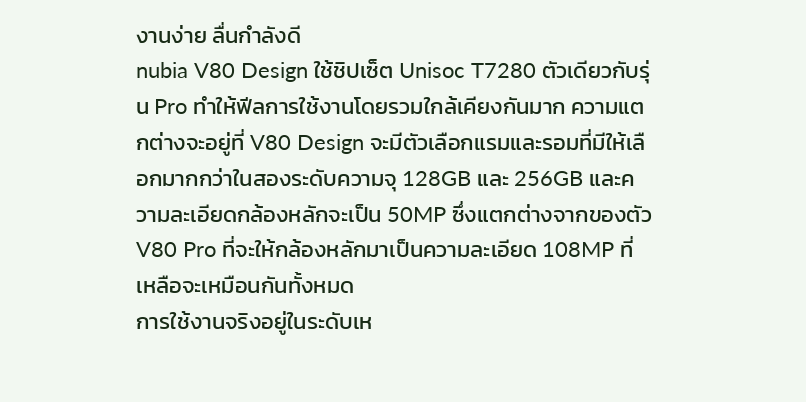งานง่าย ลื่นกำลังดี
nubia V80 Design ใช้ชิปเซ็ต Unisoc T7280 ตัวเดียวกับรุ่น Pro ทำให้ฟีลการใช้งานโดยรวมใกล้เคียงกันมาก ความแตกต่างจะอยู่ที่ V80 Design จะมีตัวเลือกแรมและรอมที่มีให้เลือกมากกว่าในสองระดับความจุ 128GB และ 256GB และความละเอียดกล้องหลักจะเป็น 50MP ซึ่งแตกต่างจากของตัว V80 Pro ที่จะให้กล้องหลักมาเป็นความละเอียด 108MP ที่เหลือจะเหมือนกันทั้งหมด
การใช้งานจริงอยู่ในระดับเห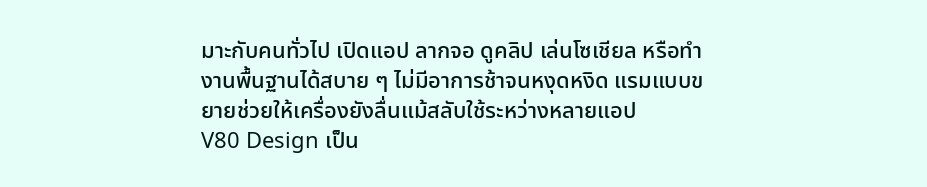มาะกับคนทั่วไป เปิดแอป ลากจอ ดูคลิป เล่นโซเชียล หรือทำงานพื้นฐานได้สบาย ๆ ไม่มีอาการช้าจนหงุดหงิด แรมแบบขยายช่วยให้เครื่องยังลื่นแม้สลับใช้ระหว่างหลายแอป
V80 Design เป็น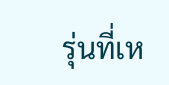รุ่นที่เห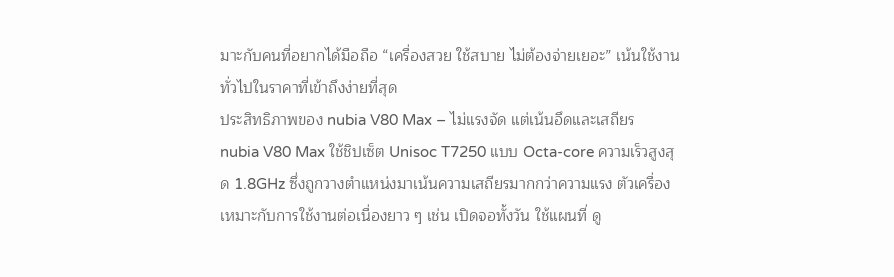มาะกับคนที่อยากได้มือถือ “เครื่องสวย ใช้สบาย ไม่ต้องจ่ายเยอะ” เน้นใช้งานทั่วไปในราคาที่เข้าถึงง่ายที่สุด
ประสิทธิภาพของ nubia V80 Max – ไม่แรงจัด แต่เน้นอึดและเสถียร
nubia V80 Max ใช้ชิปเซ็ต Unisoc T7250 แบบ Octa-core ความเร็วสูงสุด 1.8GHz ซึ่งถูกวางตำแหน่งมาเน้นความเสถียรมากกว่าความแรง ตัวเครื่องเหมาะกับการใช้งานต่อเนื่องยาว ๆ เช่น เปิดจอทั้งวัน ใช้แผนที่ ดู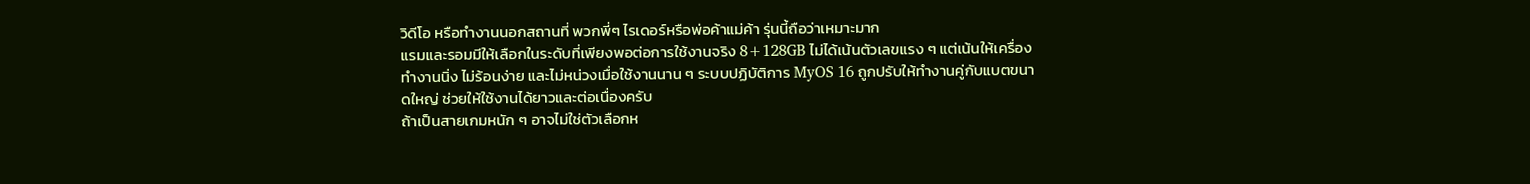วิดีโอ หรือทำงานนอกสถานที่ พวกพี่ๆ ไรเดอร์หรือพ่อค้าแม่ค้า รุ่นนี้ถือว่าเหมาะมาก
แรมและรอมมีให้เลือกในระดับที่เพียงพอต่อการใช้งานจริง 8+128GB ไม่ได้เน้นตัวเลขแรง ๆ แต่เน้นให้เครื่องทำงานนิ่ง ไม่ร้อนง่าย และไม่หน่วงเมื่อใช้งานนาน ๆ ระบบปฏิบัติการ MyOS 16 ถูกปรับให้ทำงานคู่กับแบตขนาดใหญ่ ช่วยให้ใช้งานได้ยาวและต่อเนื่องครับ
ถ้าเป็นสายเกมหนัก ๆ อาจไม่ใช่ตัวเลือกห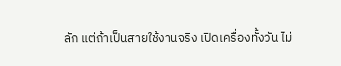ลัก แต่ถ้าเป็นสายใช้งานจริง เปิดเครื่องทั้งวัน ไม่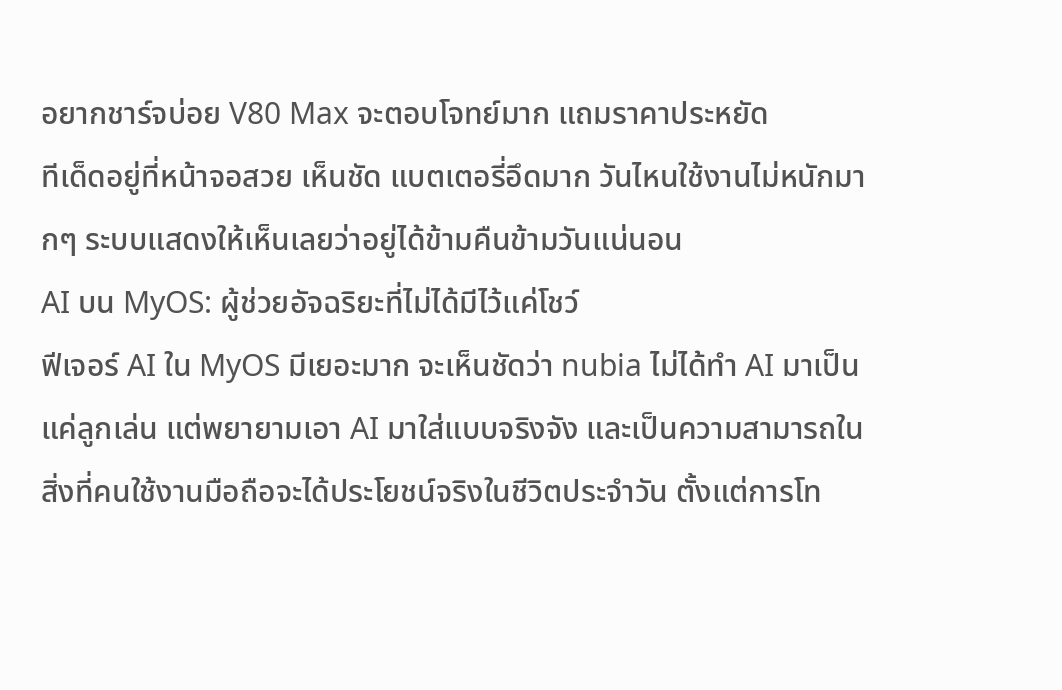อยากชาร์จบ่อย V80 Max จะตอบโจทย์มาก แถมราคาประหยัด
ทีเด็ดอยู่ที่หน้าจอสวย เห็นชัด แบตเตอรี่อึดมาก วันไหนใช้งานไม่หนักมากๆ ระบบแสดงให้เห็นเลยว่าอยู่ได้ข้ามคืนข้ามวันแน่นอน
AI บน MyOS: ผู้ช่วยอัจฉริยะที่ไม่ได้มีไว้แค่โชว์
ฟีเจอร์ AI ใน MyOS มีเยอะมาก จะเห็นชัดว่า nubia ไม่ได้ทำ AI มาเป็นแค่ลูกเล่น แต่พยายามเอา AI มาใส่แบบจริงจัง และเป็นความสามารถในสิ่งที่คนใช้งานมือถือจะได้ประโยชน์จริงในชีวิตประจำวัน ตั้งแต่การโท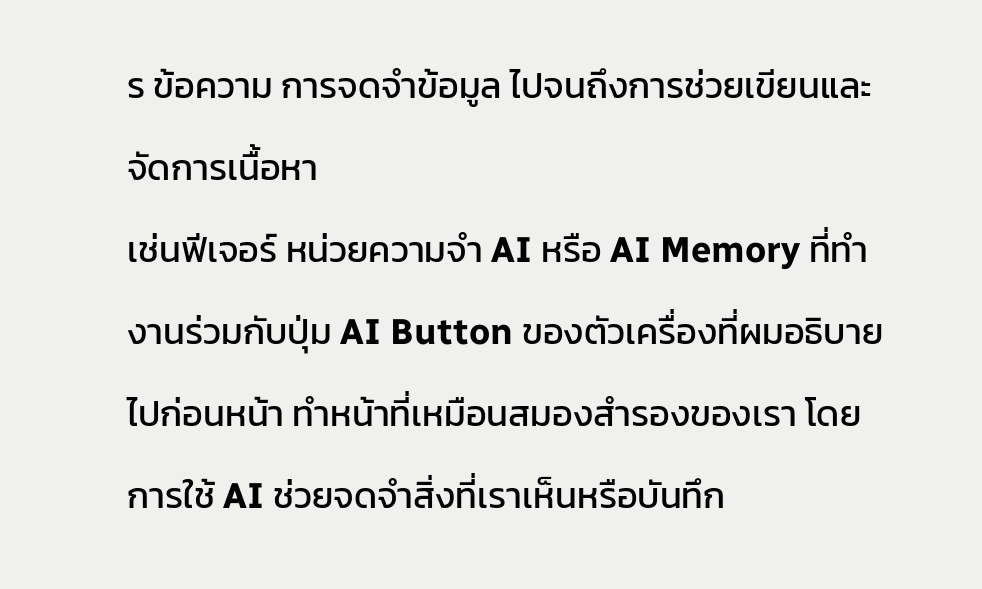ร ข้อความ การจดจำข้อมูล ไปจนถึงการช่วยเขียนและจัดการเนื้อหา
เช่นฟีเจอร์ หน่วยความจำ AI หรือ AI Memory ที่ทำงานร่วมกับปุ่ม AI Button ของตัวเครื่องที่ผมอธิบายไปก่อนหน้า ทำหน้าที่เหมือนสมองสำรองของเรา โดยการใช้ AI ช่วยจดจำสิ่งที่เราเห็นหรือบันทึก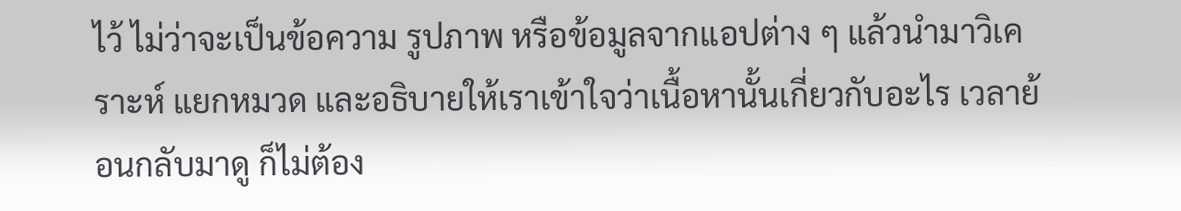ไว้ ไม่ว่าจะเป็นข้อความ รูปภาพ หรือข้อมูลจากแอปต่าง ๆ แล้วนำมาวิเคราะห์ แยกหมวด และอธิบายให้เราเข้าใจว่าเนื้อหานั้นเกี่ยวกับอะไร เวลาย้อนกลับมาดู ก็ไม่ต้อง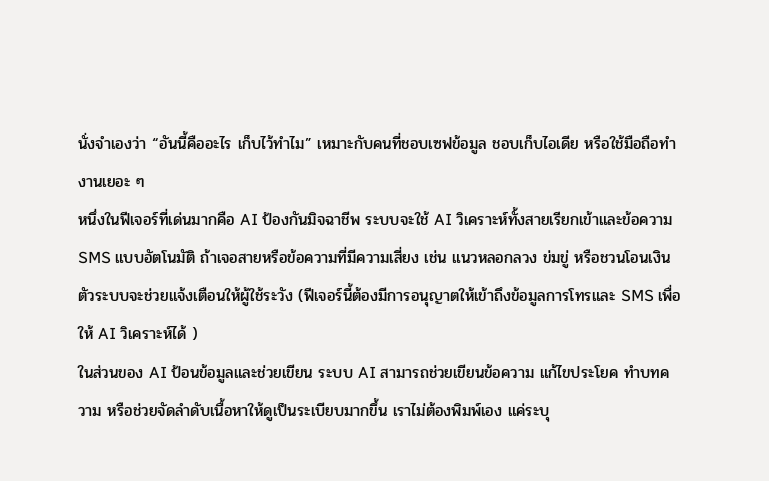นั่งจำเองว่า “อันนี้คืออะไร เก็บไว้ทำไม” เหมาะกับคนที่ชอบเซฟข้อมูล ชอบเก็บไอเดีย หรือใช้มือถือทำงานเยอะ ๆ
หนึ่งในฟีเจอร์ที่เด่นมากคือ AI ป้องกันมิจฉาชีพ ระบบจะใช้ AI วิเคราะห์ทั้งสายเรียกเข้าและข้อความ SMS แบบอัตโนมัติ ถ้าเจอสายหรือข้อความที่มีความเสี่ยง เช่น แนวหลอกลวง ข่มขู่ หรือชวนโอนเงิน ตัวระบบจะช่วยแจ้งเตือนให้ผู้ใช้ระวัง (ฟีเจอร์นี้ต้องมีการอนุญาตให้เข้าถึงข้อมูลการโทรและ SMS เพื่อให้ AI วิเคราะห์ได้ )
ในส่วนของ AI ป้อนข้อมูลและช่วยเขียน ระบบ AI สามารถช่วยเขียนข้อความ แก้ไขประโยค ทำบทความ หรือช่วยจัดลำดับเนื้อหาให้ดูเป็นระเบียบมากขึ้น เราไม่ต้องพิมพ์เอง แค่ระบุ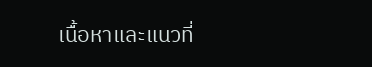เนื้อหาและแนวที่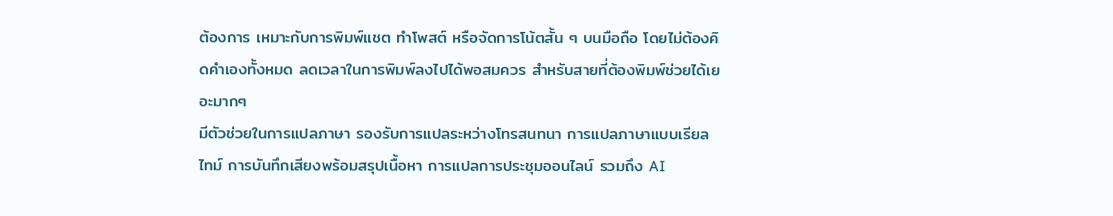ต้องการ เหมาะกับการพิมพ์แชต ทำโพสต์ หรือจัดการโน้ตสั้น ๆ บนมือถือ โดยไม่ต้องคิดคำเองทั้งหมด ลดเวลาในการพิมพ์ลงไปได้พอสมควร สำหรับสายที่ต้องพิมพ์ช่วยได้เยอะมากๆ
มีตัวช่วยในการแปลภาษา รองรับการแปลระหว่างโทรสนทนา การแปลภาษาแบบเรียลไทม์ การบันทึกเสียงพร้อมสรุปเนื้อหา การแปลการประชุมออนไลน์ รวมถึง AI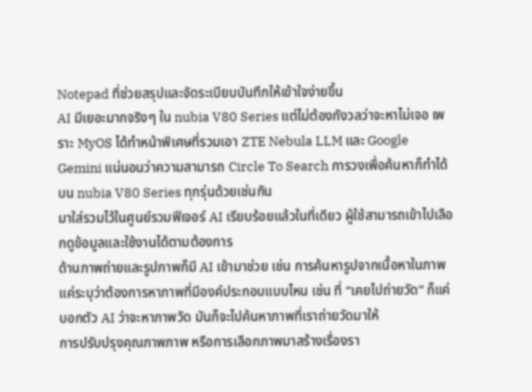Notepad ที่ช่วยสรุปและจัดระเบียบบันทึกให้เข้าใจง่ายขึ้น
AI มีเยอะมากจริงๆ ใน nubia V80 Series แต่ไม่ต้องกังวลว่าจะหาไม่เจอ เพราะ MyOS ได้ทำหน้าพิเศษที่รวมเอา ZTE Nebula LLM และ Google Gemini แน่นอนว่าความสามารถ Circle To Search การวงเพื่อค้นหาก็ทำได้บน nubia V80 Series ทุกรุ่นด้วยเช่นกัน
มาใส่รวมไว้ในศูนย์รวมฟีเจอร์ AI เรียบร้อยแล้วในที่เดียว ผู้ใช้สามารถเข้าไปเลือกดูข้อมูลและใช้งานได้ตามต้องการ
ด้านภาพถ่ายและรูปภาพก็มี AI เข้ามาช่วย เช่น การค้นหารูปจากเนื้อหาในภาพ แค่ระบุว่าต้องการหาภาพที่มีองค์ประกอบแบบไหน เช่น ที่ “เคยไปถ่ายวัด” ก็แค่บอกตัว AI ว่าจะหาภาพวัด มันก็จะไปค้นหาภาพที่เราถ่ายวัดมาให้
การปรับปรุงคุณภาพภาพ หรือการเลือกภาพมาสร้างเรื่องรา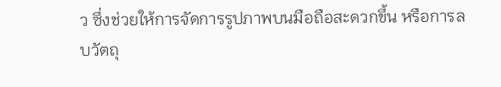ว ซึ่งช่วยให้การจัดการรูปภาพบนมือถือสะดวกขึ้น หรือการลบวัตถุ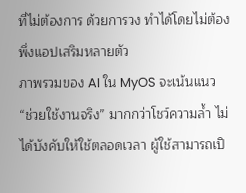ที่ไม่ต้องการ ด้วยการวง ทำได้โดยไม่ต้องพึ่งแอปเสริมหลายตัว
ภาพรวมของ AI ใน MyOS จะเน้นแนว “ช่วยใช้งานจริง” มากกว่าโชว์ความล้ำ ไม่ได้บังคับให้ใช้ตลอดเวลา ผู้ใช้สามารถเปิ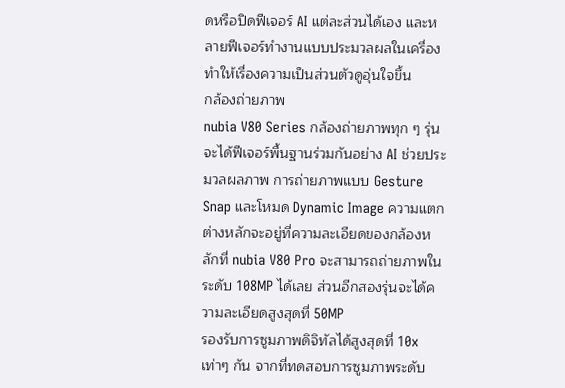ดหรือปิดฟีเจอร์ AI แต่ละส่วนได้เอง และหลายฟีเจอร์ทำงานแบบประมวลผลในเครื่อง ทำให้เรื่องความเป็นส่วนตัวดูอุ่นใจขึ้น
กล้องถ่ายภาพ
nubia V80 Series กล้องถ่ายภาพทุก ๆ รุ่นจะได้ฟีเจอร์พื้นฐานร่วมกันอย่าง AI ช่วยประมวลผลภาพ การถ่ายภาพแบบ Gesture Snap และโหมด Dynamic Image ความแตกต่างหลักจะอยู่ที่ความละเอียดของกล้องหลักที่ nubia V80 Pro จะสามารถถ่ายภาพในระดับ 108MP ได้เลย ส่วนอีกสองรุ่นจะได้ความละเอียดสูงสุดที่ 50MP
รองรับการซูมภาพดิจิทัลได้สูงสุดที่ 10x เท่าๆ กัน จากที่ทดสอบการซูมภาพระดับ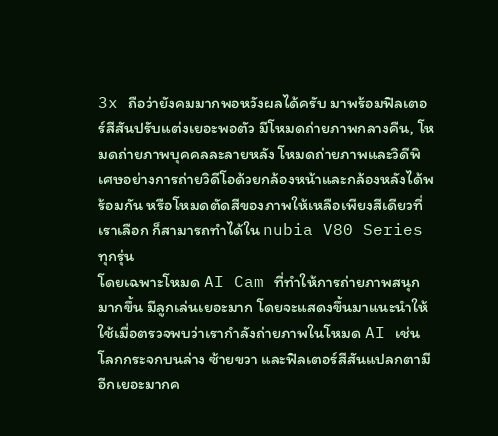3x ถือว่ายังคมมากพอหวังผลได้ครับ มาพร้อมฟิลเตอร์สีสันปรับแต่งเยอะพอตัว มีโหมดถ่ายภาพกลางคืน, โหมดถ่ายภาพบุคคลละลายหลัง โหมดถ่ายภาพและวิดีพิเศษอย่างการถ่ายวิดีโอด้วยกล้องหน้าและกล้องหลังได้พร้อมกัน หรือโหมดตัดสีของภาพให้เหลือเพียงสีเดียวที่เราเลือก ก็สามารถทำได้ใน nubia V80 Series ทุกรุ่น
โดยเฉพาะโหมด AI Cam ที่ทำให้การถ่ายภาพสนุกมากขึ้น มีลูกเล่นเยอะมาก โดยจะแสดงขึ้นมาแนะนำให้ใช้เมื่อตรวจพบว่าเรากำลังถ่ายภาพในโหมด AI เช่นโลกกระจกบนล่าง ซ้ายขวา และฟิลเตอร์สีสันแปลกตามีอีกเยอะมากค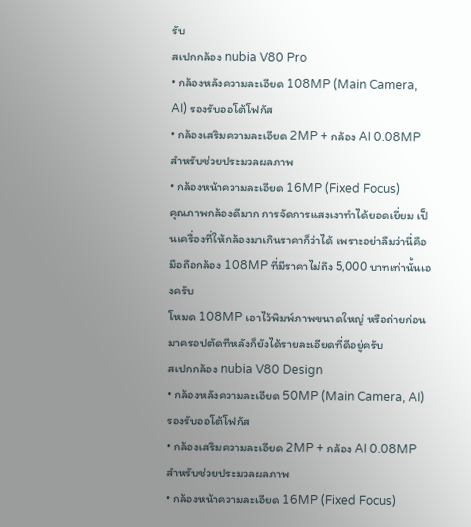รับ
สเปกกล้อง nubia V80 Pro
• กล้องหลังความละเอียด 108MP (Main Camera, AI) รองรับออโต้โฟกัส
• กล้องเสริมความละเอียด 2MP + กล้อง AI 0.08MP สำหรับช่วยประมวลผลภาพ
• กล้องหน้าความละเอียด 16MP (Fixed Focus)
คุณภาพกล้องดีมาก การจัดการแสงเงาทำได้ยอดเยี่ยม เป็นเครื่องที่ให้กล้องมาเกินราคาก็ว่าได้ เพราะอย่าลืมว่านี่คือมือถือกล้อง 108MP ที่มีราคาไม่ถึง 5,000 บาทเท่านั้นเองครับ
โหมด 108MP เอาไว้พิมพ์ภาพขนาดใหญ่ หรือถ่ายก่อนมาครอปตัดทีหลังก็ยังได้รายละเอียดที่ดีอยู่ครับ
สเปกกล้อง nubia V80 Design
• กล้องหลังความละเอียด 50MP (Main Camera, AI) รองรับออโต้โฟกัส
• กล้องเสริมความละเอียด 2MP + กล้อง AI 0.08MP สำหรับช่วยประมวลผลภาพ
• กล้องหน้าความละเอียด 16MP (Fixed Focus)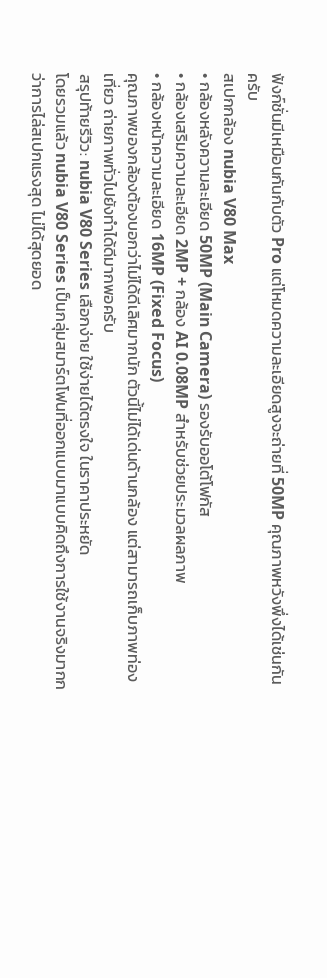ฟังก์ชั่นมีเหมือนกันกับตัว Pro แต่โหมดความละเอียดสูงจะถ่ายที่ 50MP คุณภาพหวังพึ่งได้เช่นกันครับ
สเปกกล้อง nubia V80 Max
• กล้องหลังความละเอียด 50MP (Main Camera) รองรับออโต้โฟกัส
• กล้องเสริมความละเอียด 2MP + กล้อง AI 0.08MP สำหรับช่วยประมวลผลภาพ
• กล้องหน้าความละเอียด 16MP (Fixed Focus)
คุณภาพของกล้องต้องบอกว่าไม่ได้ดีเลิศมากนัก ตัวนี้ไม่ได้เด่นด้านกล้อง แต่สามารถเก็บภาพท่องเที่ยว ถ่ายภาพทั่วไปยังทำได้ดีมากพอครับ
สรุปท้ายรีวิว: nubia V80 Series เลือกง่าย ใช้ง่ายได้ตรงใจ ในราคาประหยัด
โดยรวมแล้ว nubia V80 Series เป็นกลุ่มสมาร์ตโฟนที่ออกแบบมาแบบคิดถึงการใช้งานจริงมากกว่าการไล่สเปกแรงสุด ไม่ได้สุดยอด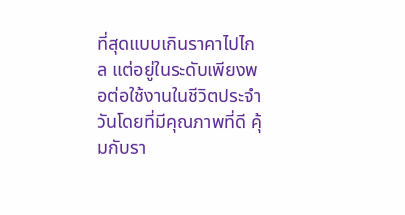ที่สุดแบบเกินราคาไปไกล แต่อยู่ในระดับเพียงพอต่อใช้งานในชีวิตประจำวันโดยที่มีคุณภาพที่ดี คุ้มกับรา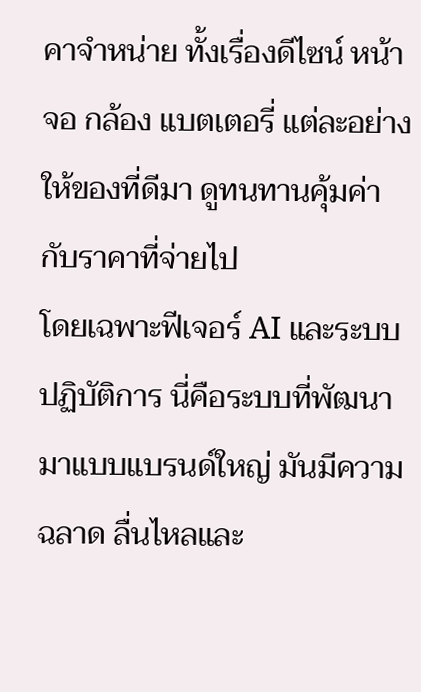คาจำหน่าย ทั้งเรื่องดีไซน์ หน้าจอ กล้อง แบตเตอรี่ แต่ละอย่างให้ของที่ดีมา ดูทนทานคุ้มค่ากับราคาที่จ่ายไป
โดยเฉพาะฟีเจอร์ AI และระบบปฏิบัติการ นี่คือระบบที่พัฒนามาแบบแบรนด์ใหญ่ มันมีความฉลาด ลื่นไหลและ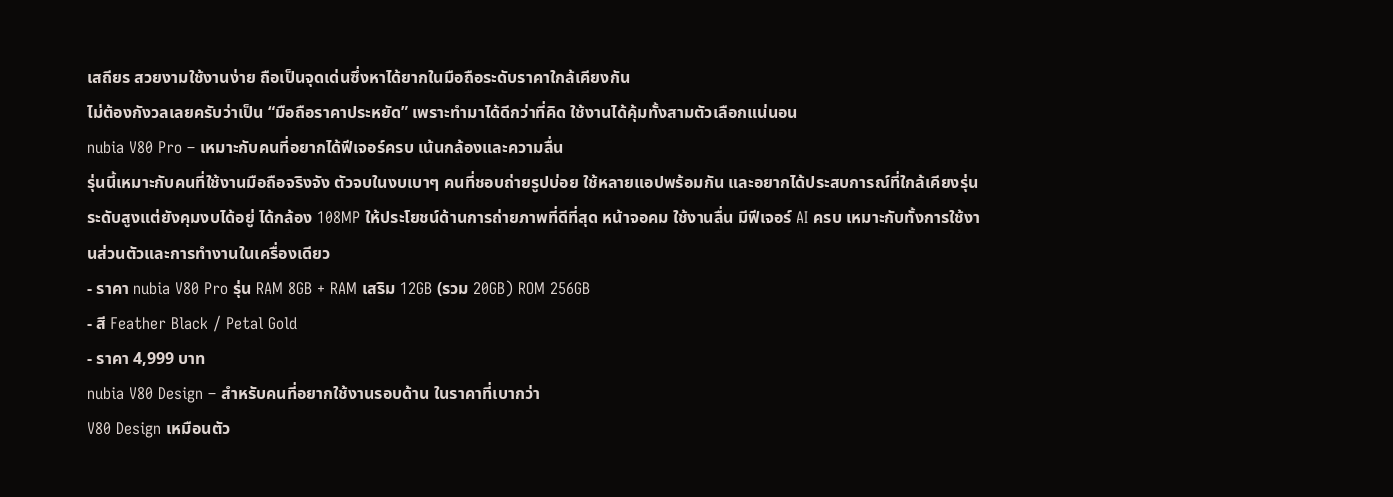เสถียร สวยงามใช้งานง่าย ถือเป็นจุดเด่นซึ่งหาได้ยากในมือถือระดับราคาใกล้เคียงกัน
ไม่ต้องกังวลเลยครับว่าเป็น “มือถือราคาประหยัด” เพราะทำมาได้ดีกว่าที่คิด ใช้งานได้คุ้มทั้งสามตัวเลือกแน่นอน
nubia V80 Pro – เหมาะกับคนที่อยากได้ฟีเจอร์ครบ เน้นกล้องและความลื่น
รุ่นนี้เหมาะกับคนที่ใช้งานมือถือจริงจัง ตัวจบในงบเบาๆ คนที่ชอบถ่ายรูปบ่อย ใช้หลายแอปพร้อมกัน และอยากได้ประสบการณ์ที่ใกล้เคียงรุ่นระดับสูงแต่ยังคุมงบได้อยู่ ได้กล้อง 108MP ให้ประโยชน์ด้านการถ่ายภาพที่ดีที่สุด หน้าจอคม ใช้งานลื่น มีฟีเจอร์ AI ครบ เหมาะกับทั้งการใช้งานส่วนตัวและการทำงานในเครื่องเดียว
- ราคา nubia V80 Pro รุ่น RAM 8GB + RAM เสริม 12GB (รวม 20GB) ROM 256GB
- สี Feather Black / Petal Gold
- ราคา 4,999 บาท
nubia V80 Design – สำหรับคนที่อยากใช้งานรอบด้าน ในราคาที่เบากว่า
V80 Design เหมือนตัว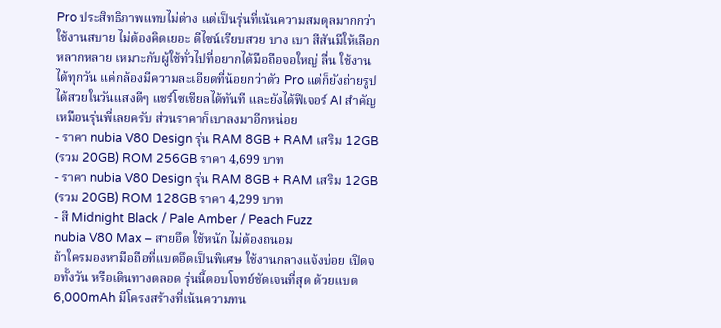Pro ประสิทธิภาพแทบไม่ต่าง แต่เป็นรุ่นที่เน้นความสมดุลมากกว่า ใช้งานสบาย ไม่ต้องคิดเยอะ ดีไซน์เรียบสวย บาง เบา สีสันมีให้เลือกหลากหลาย เหมาะกับผู้ใช้ทั่วไปที่อยากได้มือถือจอใหญ่ ลื่น ใช้งานได้ทุกวัน แค่กล้องมีความละเอียดที่น้อยกว่าตัว Pro แต่ก็ยังถ่ายรูปได้สวยในวันแสงดีๆ แชร์โซเชียลได้ทันที และยังได้ฟีเจอร์ AI สำคัญเหมือนรุ่นพี่เลยครับ ส่วนราคาก็เบาลงมาอีกหน่อย
- ราคา nubia V80 Design รุ่น RAM 8GB + RAM เสริม 12GB (รวม 20GB) ROM 256GB ราคา 4,699 บาท
- ราคา nubia V80 Design รุ่น RAM 8GB + RAM เสริม 12GB (รวม 20GB) ROM 128GB ราคา 4,299 บาท
- สี Midnight Black / Pale Amber / Peach Fuzz
nubia V80 Max – สายอึด ใช้หนัก ไม่ต้องถนอม
ถ้าใครมองหามือถือที่แบตอึดเป็นพิเศษ ใช้งานกลางแจ้งบ่อย เปิดจอทั้งวัน หรือเดินทางตลอด รุ่นนี้ตอบโจทย์ชัดเจนที่สุด ด้วยแบต 6,000mAh มีโครงสร้างที่เน้นความทน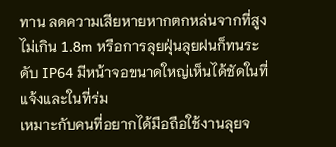ทาน ลดความเสียหายหากตกหล่นจากที่สูงไม่เกิน 1.8m หรือการลุยฝุ่นลุยฝนก็ทนระดับ IP64 มีหน้าจอขนาดใหญ่เห็นได้ชัดในที่แจ้งและในที่ร่ม
เหมาะกับคนที่อยากได้มือถือใช้งานลุยจ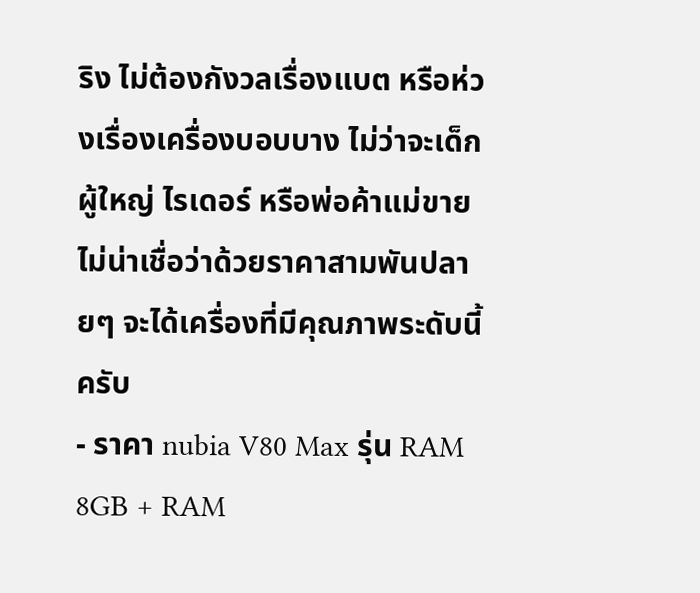ริง ไม่ต้องกังวลเรื่องแบต หรือห่วงเรื่องเครื่องบอบบาง ไม่ว่าจะเด็ก ผู้ใหญ่ ไรเดอร์ หรือพ่อค้าแม่ขาย ไม่น่าเชื่อว่าด้วยราคาสามพันปลายๆ จะได้เครื่องที่มีคุณภาพระดับนี้ครับ
- ราคา nubia V80 Max รุ่น RAM 8GB + RAM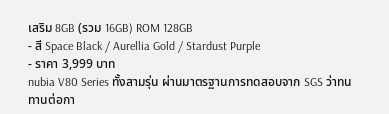เสริม 8GB (รวม 16GB) ROM 128GB
- สี Space Black / Aurellia Gold / Stardust Purple
- ราคา 3,999 บาท
nubia V80 Series ทั้งสามรุ่น ผ่านมาตรฐานการทดสอบจาก SGS ว่าทนทานต่อกา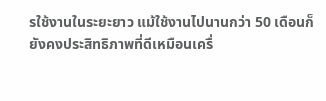รใช้งานในระยะยาว แม้ใช้งานไปนานกว่า 50 เดือนก็ยังคงประสิทธิภาพที่ดีเหมือนเครื่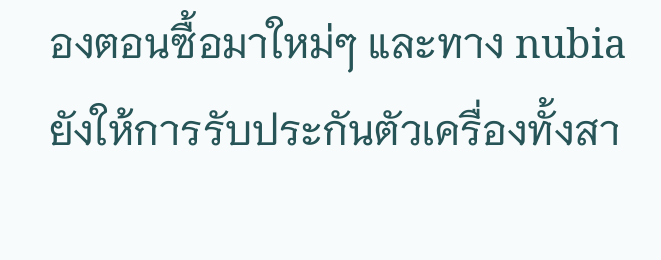องตอนซื้อมาใหม่ๆ และทาง nubia ยังให้การรับประกันตัวเครื่องทั้งสา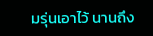มรุ่นเอาไว้ นานถึง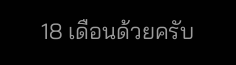18 เดือนด้วยครับ